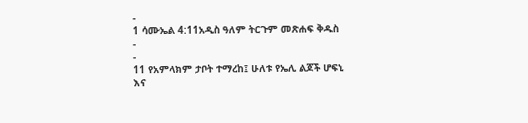-
1 ሳሙኤል 4:11አዲስ ዓለም ትርጉም መጽሐፍ ቅዱስ
-
-
11 የአምላክም ታቦት ተማረከ፤ ሁለቱ የኤሊ ልጆች ሆፍኒ እና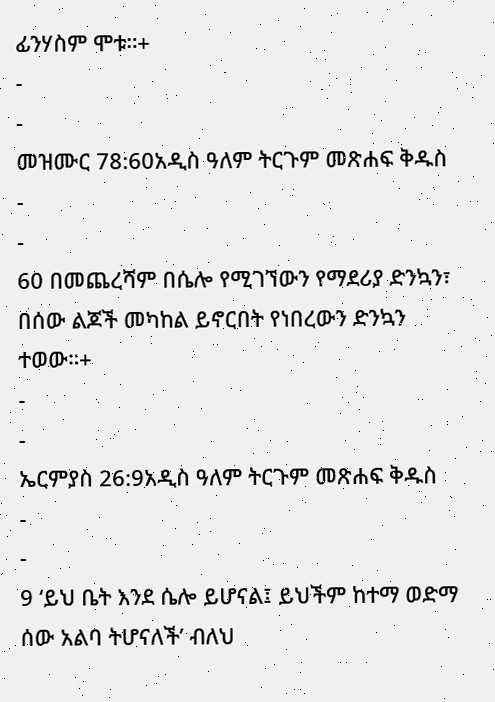ፊንሃስም ሞቱ።+
-
-
መዝሙር 78:60አዲስ ዓለም ትርጉም መጽሐፍ ቅዱስ
-
-
60 በመጨረሻም በሴሎ የሚገኘውን የማደሪያ ድንኳን፣
በሰው ልጆች መካከል ይኖርበት የነበረውን ድንኳን ተወው።+
-
-
ኤርምያስ 26:9አዲስ ዓለም ትርጉም መጽሐፍ ቅዱስ
-
-
9 ‘ይህ ቤት እንደ ሴሎ ይሆናል፤ ይህችም ከተማ ወድማ ሰው አልባ ትሆናለች’ ብለህ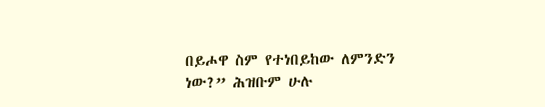በይሖዋ ስም የተነበይከው ለምንድን ነው?” ሕዝቡም ሁሉ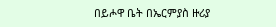በይሖዋ ቤት በኤርምያስ ዙሪያ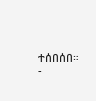ተሰበሰበ።
-